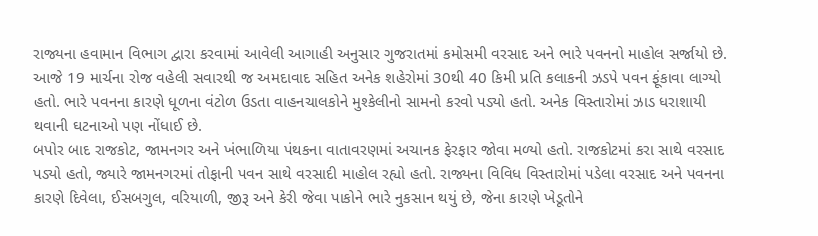રાજ્યના હવામાન વિભાગ દ્વારા કરવામાં આવેલી આગાહી અનુસાર ગુજરાતમાં કમોસમી વરસાદ અને ભારે પવનનો માહોલ સર્જાયો છે. આજે 19 માર્ચના રોજ વહેલી સવારથી જ અમદાવાદ સહિત અનેક શહેરોમાં 30થી 40 કિમી પ્રતિ કલાકની ઝડપે પવન ફૂંકાવા લાગ્યો હતો. ભારે પવનના કારણે ધૂળના વંટોળ ઉડતા વાહનચાલકોને મુશ્કેલીનો સામનો કરવો પડ્યો હતો. અનેક વિસ્તારોમાં ઝાડ ધરાશાયી થવાની ઘટનાઓ પણ નોંધાઈ છે.
બપોર બાદ રાજકોટ, જામનગર અને ખંભાળિયા પંથકના વાતાવરણમાં અચાનક ફેરફાર જોવા મળ્યો હતો. રાજકોટમાં કરા સાથે વરસાદ પડ્યો હતો, જ્યારે જામનગરમાં તોફાની પવન સાથે વરસાદી માહોલ રહ્યો હતો. રાજ્યના વિવિધ વિસ્તારોમાં પડેલા વરસાદ અને પવનના કારણે દિવેલા, ઈસબગુલ, વરિયાળી, જીરૂ અને કેરી જેવા પાકોને ભારે નુકસાન થયું છે, જેના કારણે ખેડૂતોને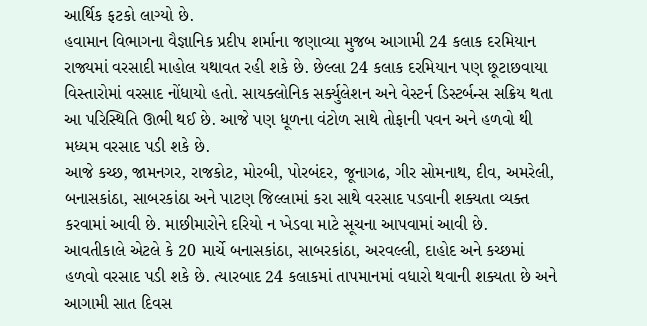આર્થિક ફટકો લાગ્યો છે.
હવામાન વિભાગના વૈજ્ઞાનિક પ્રદીપ શર્માના જણાવ્યા મુજબ આગામી 24 કલાક દરમિયાન રાજ્યમાં વરસાદી માહોલ યથાવત રહી શકે છે. છેલ્લા 24 કલાક દરમિયાન પણ છૂટાછવાયા વિસ્તારોમાં વરસાદ નોંધાયો હતો. સાયક્લોનિક સર્ક્યુલેશન અને વેસ્ટર્ન ડિસ્ટર્બન્સ સક્રિય થતા આ પરિસ્થિતિ ઊભી થઈ છે. આજે પણ ધૂળના વંટોળ સાથે તોફાની પવન અને હળવો થી મધ્યમ વરસાદ પડી શકે છે.
આજે કચ્છ, જામનગર, રાજકોટ, મોરબી, પોરબંદર, જૂનાગઢ, ગીર સોમનાથ, દીવ, અમરેલી, બનાસકાંઠા, સાબરકાંઠા અને પાટણ જિલ્લામાં કરા સાથે વરસાદ પડવાની શક્યતા વ્યક્ત કરવામાં આવી છે. માછીમારોને દરિયો ન ખેડવા માટે સૂચના આપવામાં આવી છે.
આવતીકાલે એટલે કે 20 માર્ચે બનાસકાંઠા, સાબરકાંઠા, અરવલ્લી, દાહોદ અને કચ્છમાં હળવો વરસાદ પડી શકે છે. ત્યારબાદ 24 કલાકમાં તાપમાનમાં વધારો થવાની શક્યતા છે અને આગામી સાત દિવસ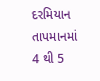દરમિયાન તાપમાનમાં 4 થી 5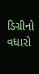ડિગ્રીનો વધારો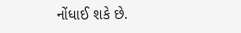નોંધાઈ શકે છે.